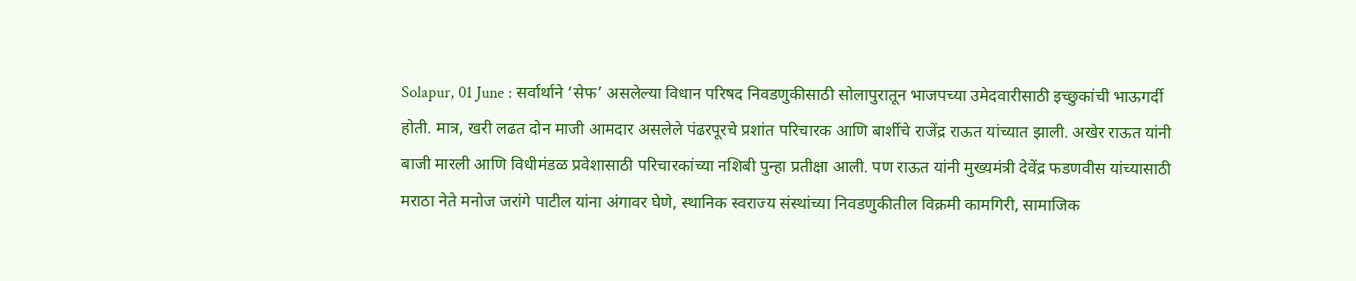Solapur, 01 June : सर्वार्थाने ‘सेफ’ असलेल्या विधान परिषद निवडणुकीसाठी सोलापुरातून भाजपच्या उमेदवारीसाठी इच्छुकांची भाऊगर्दी होती. मात्र, खरी लढत दोन माजी आमदार असलेले पंढरपूरचे प्रशांत परिचारक आणि बार्शीचे राजेंद्र राऊत यांच्यात झाली. अखेर राऊत यांनी बाजी मारली आणि विधीमंडळ प्रवेशासाठी परिचारकांच्या नशिबी पुन्हा प्रतीक्षा आली. पण राऊत यांनी मुख्यमंत्री देवेंद्र फडणवीस यांच्यासाठी मराठा नेते मनोज जरांगे पाटील यांना अंगावर घेणे, स्थानिक स्वराज्य संस्थांच्या निवडणुकीतील विक्रमी कामगिरी, सामाजिक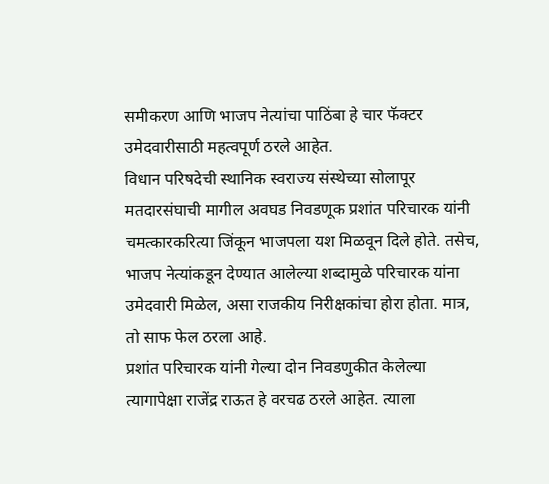समीकरण आणि भाजप नेत्यांचा पाठिंबा हे चार फॅक्टर उमेदवारीसाठी महत्वपूर्ण ठरले आहेत.
विधान परिषदेची स्थानिक स्वराज्य संस्थेच्या सोलापूर मतदारसंघाची मागील अवघड निवडणूक प्रशांत परिचारक यांनी चमत्कारकरित्या जिंकून भाजपला यश मिळवून दिले होते. तसेच, भाजप नेत्यांकडून देण्यात आलेल्या शब्दामुळे परिचारक यांना उमेदवारी मिळेल, असा राजकीय निरीक्षकांचा होरा होता. मात्र, तो साफ फेल ठरला आहे.
प्रशांत परिचारक यांनी गेल्या दोन निवडणुकीत केलेल्या त्यागापेक्षा राजेंद्र राऊत हे वरचढ ठरले आहेत. त्याला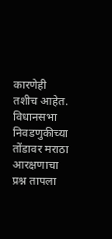कारणेही तशीच आहेत. विधानसभा निवडणुकीच्या तोंडावर मराठा आरक्षणाचा प्रश्न तापला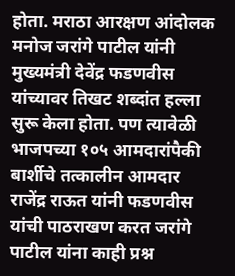होता. मराठा आरक्षण आंदोलक मनोज जरांगे पाटील यांनी मुख्यमंत्री देवेंद्र फडणवीस यांच्यावर तिखट शब्दांत हल्ला सुरू केला होता. पण त्यावेळी भाजपच्या १०५ आमदारांपैकी बार्शीचे तत्कालीन आमदार राजेंद्र राऊत यांनी फडणवीस यांची पाठराखण करत जरांगे पाटील यांना काही प्रश्न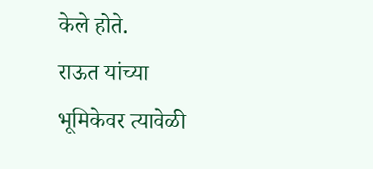केले होते.
राऊत यांच्या भूमिकेवर त्यावेळी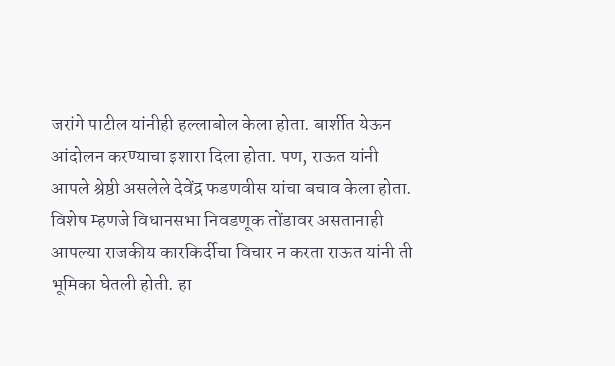जरांगे पाटील यांनीही हल्लाबोल केला होता. बार्शीत येऊन आंदोलन करण्याचा इशारा दिला होता. पण, राऊत यांनी आपले श्रेष्ठी असलेले देवेंद्र फडणवीस यांचा बचाव केला होता. विशेष म्हणजे विधानसभा निवडणूक तोंडावर असतानाही आपल्या राजकीय कारकिर्दीचा विचार न करता राऊत यांनी ती भूमिका घेतली होती. हा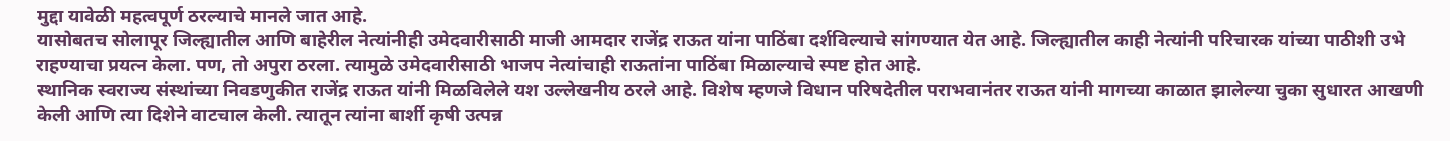मुद्दा यावेळी महत्वपूर्ण ठरल्याचे मानले जात आहे.
यासोबतच सोलापूर जिल्ह्यातील आणि बाहेरील नेत्यांनीही उमेदवारीसाठी माजी आमदार राजेंद्र राऊत यांना पाठिंबा दर्शविल्याचे सांगण्यात येत आहे. जिल्ह्यातील काही नेत्यांनी परिचारक यांच्या पाठीशी उभे राहण्याचा प्रयत्न केला. पण, तो अपुरा ठरला. त्यामुळे उमेदवारीसाठी भाजप नेत्यांचाही राऊतांना पाठिंबा मिळाल्याचे स्पष्ट होत आहे.
स्थानिक स्वराज्य संस्थांच्या निवडणुकीत राजेंद्र राऊत यांनी मिळविलेले यश उल्लेखनीय ठरले आहे. विशेष म्हणजे विधान परिषदेतील पराभवानंतर राऊत यांनी मागच्या काळात झालेल्या चुका सुधारत आखणी केली आणि त्या दिशेने वाटचाल केली. त्यातून त्यांना बार्शी कृषी उत्पन्न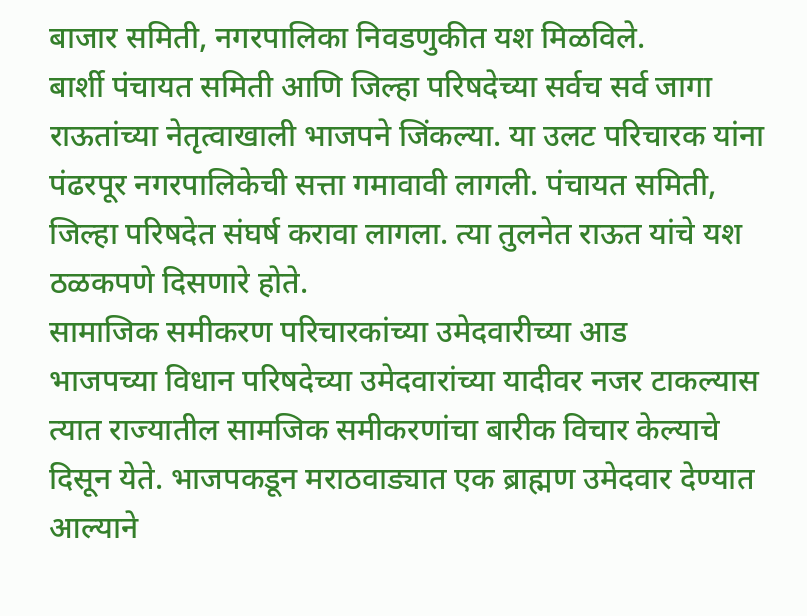बाजार समिती, नगरपालिका निवडणुकीत यश मिळविले.
बार्शी पंचायत समिती आणि जिल्हा परिषदेच्या सर्वच सर्व जागा राऊतांच्या नेतृत्वाखाली भाजपने जिंकल्या. या उलट परिचारक यांना पंढरपूर नगरपालिकेची सत्ता गमावावी लागली. पंचायत समिती, जिल्हा परिषदेत संघर्ष करावा लागला. त्या तुलनेत राऊत यांचे यश ठळकपणे दिसणारे होते.
सामाजिक समीकरण परिचारकांच्या उमेदवारीच्या आड
भाजपच्या विधान परिषदेच्या उमेदवारांच्या यादीवर नजर टाकल्यास त्यात राज्यातील सामजिक समीकरणांचा बारीक विचार केल्याचे दिसून येते. भाजपकडून मराठवाड्यात एक ब्राह्मण उमेदवार देण्यात आल्याने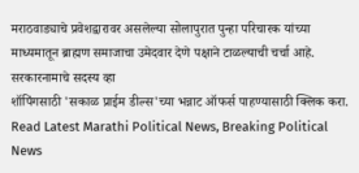मराठवाड्याचे प्रवेशद्वारावर असलेल्या सोलापुरात पुन्हा परिचारक यांच्या माध्यमातून ब्राह्मण समाजाचा उमेदवार देणे पक्षाने टाळल्याची चर्चा आहे.
सरकारनामाचे सदस्य व्हा
शॉपिंगसाठी 'सकाळ प्राईम डील्स'च्या भन्नाट ऑफर्स पाहण्यासाठी क्लिक करा.
Read Latest Marathi Political News, Breaking Political News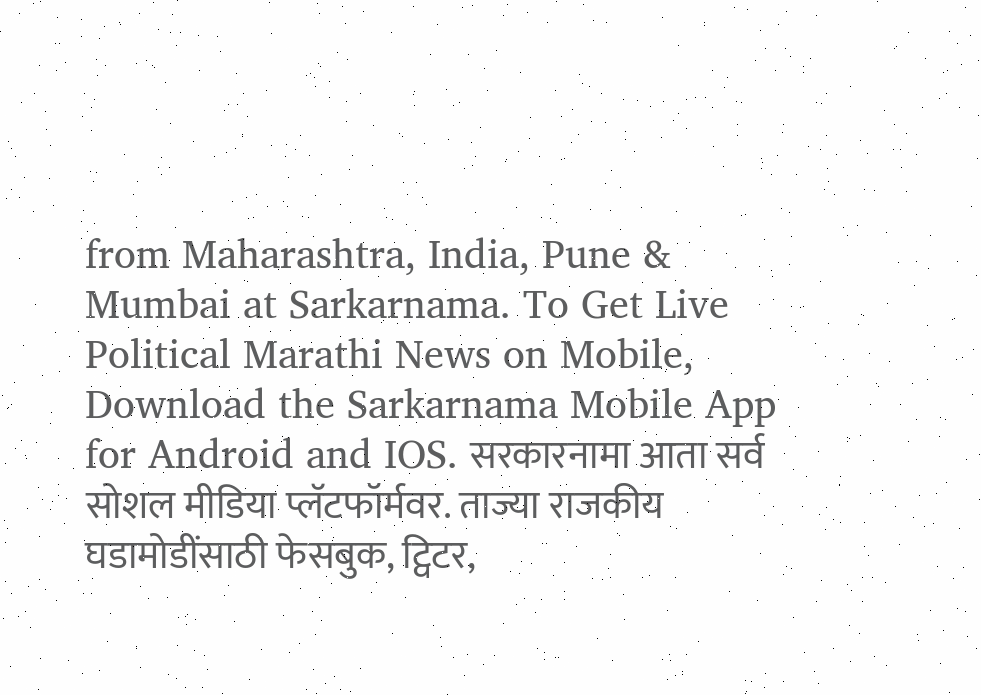from Maharashtra, India, Pune & Mumbai at Sarkarnama. To Get Live Political Marathi News on Mobile, Download the Sarkarnama Mobile App for Android and IOS. सरकारनामा आता सर्व सोशल मीडिया प्लॅटफॉर्मवर. ताज्या राजकीय घडामोडींसाठी फेसबुक, ट्विटर,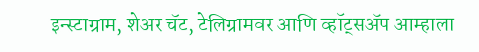इन्स्टाग्राम, शेअर चॅट, टेलिग्रामवर आणि व्हॉट्सॲप आम्हाला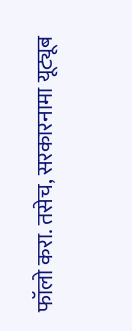फॉलो करा. तसेच, सरकारनामा यूट्यूब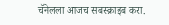चॅनेलला आजच सबस्क्राइब करा.